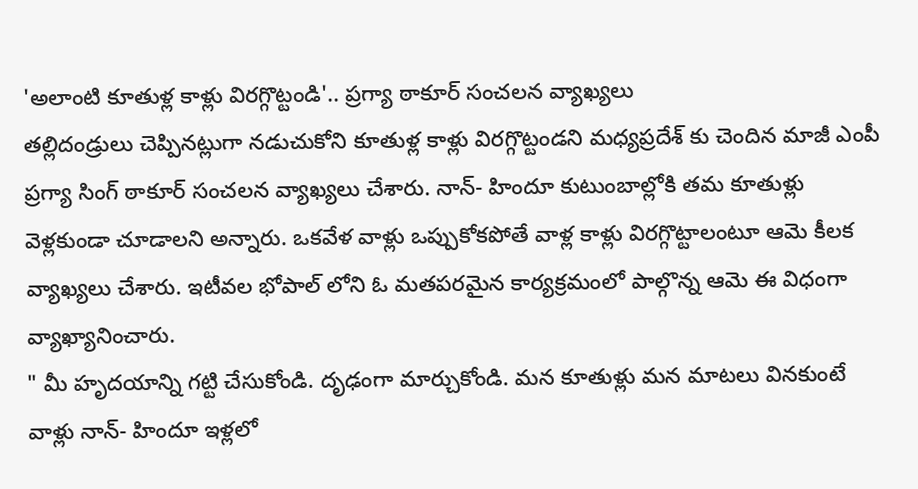'అలాంటి కూతుళ్ల కాళ్లు విరగ్గొట్టండి'.. ప్రగ్యా ఠాకూర్ సంచలన వ్యాఖ్యలు
తల్లిదండ్రులు చెప్పినట్లుగా నడుచుకోని కూతుళ్ల కాళ్లు విరగ్గొట్టండని మధ్యప్రదేశ్ కు చెందిన మాజీ ఎంపీ ప్రగ్యా సింగ్ ఠాకూర్ సంచలన వ్యాఖ్యలు చేశారు. నాన్- హిందూ కుటుంబాల్లోకి తమ కూతుళ్లు వెళ్లకుండా చూడాలని అన్నారు. ఒకవేళ వాళ్లు ఒప్పుకోకపోతే వాళ్ల కాళ్లు విరగ్గొట్టాలంటూ ఆమె కీలక వ్యాఖ్యలు చేశారు. ఇటీవల భోపాల్ లోని ఓ మతపరమైన కార్యక్రమంలో పాల్గొన్న ఆమె ఈ విధంగా వ్యాఖ్యానించారు.
" మీ హృదయాన్ని గట్టి చేసుకోండి. దృఢంగా మార్చుకోండి. మన కూతుళ్లు మన మాటలు వినకుంటే వాళ్లు నాన్- హిందూ ఇళ్లలో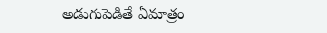అడుగుపెడితే ఏమాత్రం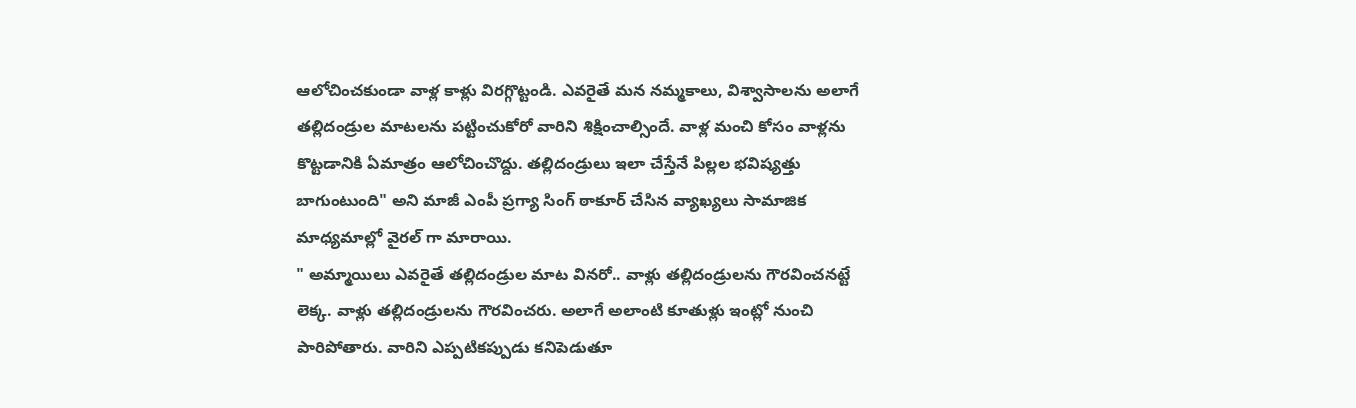ఆలోచించకుండా వాళ్ల కాళ్లు విరగ్గొట్టండి. ఎవరైతే మన నమ్మకాలు, విశ్వాసాలను అలాగే తల్లిదండ్రుల మాటలను పట్టించుకోరో వారిని శిక్షించాల్సిందే. వాళ్ల మంచి కోసం వాళ్లను కొట్టడానికి ఏమాత్రం ఆలోచించొద్దు. తల్లిదండ్రులు ఇలా చేస్తేనే పిల్లల భవిష్యత్తు బాగుంటుంది" అని మాజీ ఎంపీ ప్రగ్యా సింగ్ ఠాకూర్ చేసిన వ్యాఖ్యలు సామాజిక మాధ్యమాల్లో వైరల్ గా మారాయి.
" అమ్మాయిలు ఎవరైతే తల్లిదండ్రుల మాట వినరో.. వాళ్లు తల్లిదండ్రులను గౌరవించనట్టే లెక్క. వాళ్లు తల్లిదండ్రులను గౌరవించరు. అలాగే అలాంటి కూతుళ్లు ఇంట్లో నుంచి పారిపోతారు. వారిని ఎప్పటికప్పుడు కనిపెడుతూ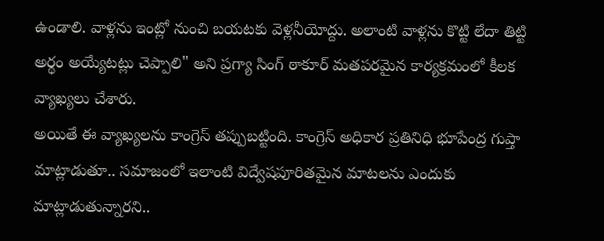ఉండాలి. వాళ్లను ఇంట్లో నుంచి బయటకు వెళ్లనీయోద్దు. అలాంటి వాళ్లను కొట్టి లేదా తిట్టి అర్థం అయ్యేటట్లు చెప్పాలి" అని ప్రగ్యా సింగ్ ఠాకూర్ మతపరమైన కార్యక్రమంలో కీలక వ్యాఖ్యలు చేశారు.
అయితే ఈ వ్యాఖ్యలను కాంగ్రెస్ తప్పుబట్టింది. కాంగ్రెస్ అధికార ప్రతినిధి భూపేంద్ర గుప్తా మాట్లాడుతూ.. సమాజంలో ఇలాంటి విద్వేషపూరితమైన మాటలను ఎందుకు మాట్లాడుతున్నారని..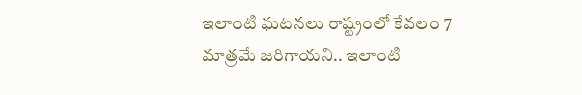ఇలాంటి ఘటనలు రాష్ట్రంలో కేవలం 7 మాత్రమే జరిగాయని.. ఇలాంటి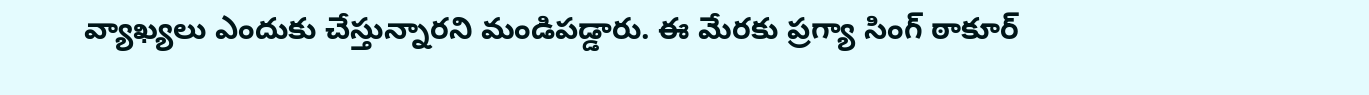వ్యాఖ్యలు ఎందుకు చేస్తున్నారని మండిపడ్డారు. ఈ మేరకు ప్రగ్యా సింగ్ ఠాకూర్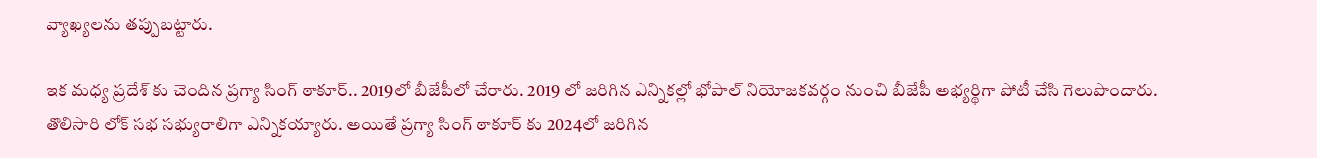వ్యాఖ్యలను తప్పుబట్టారు.

ఇక మధ్య ప్రదేశ్ కు చెందిన ప్రగ్యా సింగ్ ఠాకూర్.. 2019లో బీజేపీలో చేరారు. 2019 లో జరిగిన ఎన్నికల్లో భోపాల్ నియోజకవర్గం నుంచి బీజేపీ అభ్యర్థిగా పోటీ చేసి గెలుపొందారు. తొలిసారి లోక్ సభ సభ్యురాలిగా ఎన్నికయ్యారు. అయితే ప్రగ్యా సింగ్ ఠాకూర్ కు 2024లో జరిగిన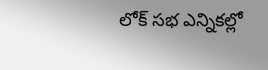లోక్ సభ ఎన్నికల్లో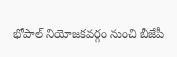భోపాల్ నియోజకవర్గం నుంచి బీజేపీ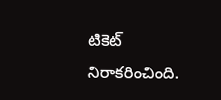టికెట్ నిరాకరించింది.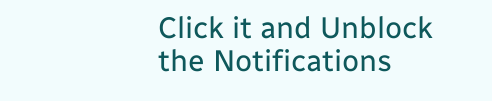Click it and Unblock the Notifications